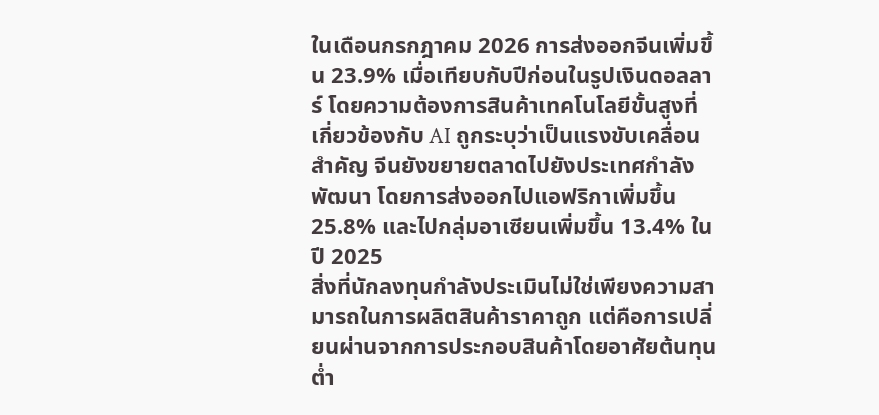ในเดือนกรกฎาคม 2026 การส่งออกจีนเพิ่มขึ้น 23.9% เมื่อเทียบกับปีก่อนในรูปเงินดอลลาร์ โดยความต้องการสินค้าเทคโนโลยีขั้นสูงที่เกี่ยวข้องกับ AI ถูกระบุว่าเป็นแรงขับเคลื่อนสำคัญ จีนยังขยายตลาดไปยังประเทศกำลังพัฒนา โดยการส่งออกไปแอฟริกาเพิ่มขึ้น 25.8% และไปกลุ่มอาเซียนเพิ่มขึ้น 13.4% ในปี 2025
สิ่งที่นักลงทุนกำลังประเมินไม่ใช่เพียงความสามารถในการผลิตสินค้าราคาถูก แต่คือการเปลี่ยนผ่านจากการประกอบสินค้าโดยอาศัยต้นทุนต่ำ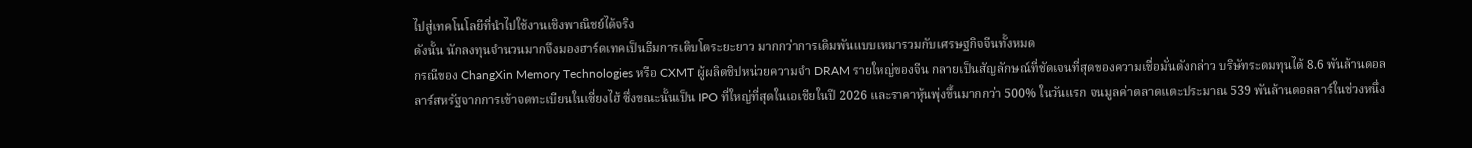ไปสู่เทคโนโลยีที่นำไปใช้งานเชิงพาณิชย์ได้จริง
ดังนั้น นักลงทุนจำนวนมากจึงมองฮาร์ดเทคเป็นธีมการเติบโตระยะยาว มากกว่าการเดิมพันแบบเหมารวมกับเศรษฐกิจจีนทั้งหมด
กรณีของ ChangXin Memory Technologies หรือ CXMT ผู้ผลิตชิปหน่วยความจำ DRAM รายใหญ่ของจีน กลายเป็นสัญลักษณ์ที่ชัดเจนที่สุดของความเชื่อมั่นดังกล่าว บริษัทระดมทุนได้ 8.6 พันล้านดอลลาร์สหรัฐจากการเข้าจดทะเบียนในเซี่ยงไฮ้ ซึ่งขณะนั้นเป็น IPO ที่ใหญ่ที่สุดในเอเชียในปี 2026 และราคาหุ้นพุ่งขึ้นมากกว่า 500% ในวันแรก จนมูลค่าตลาดแตะประมาณ 539 พันล้านดอลลาร์ในช่วงหนึ่ง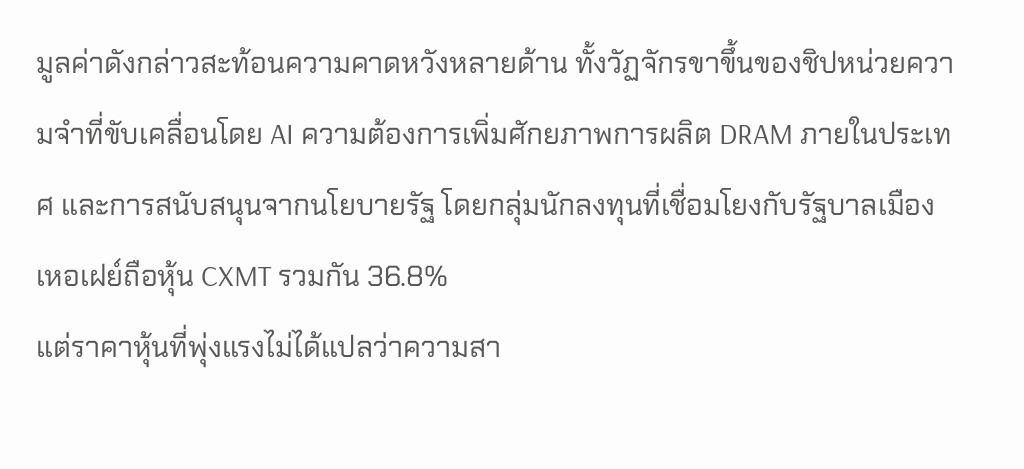มูลค่าดังกล่าวสะท้อนความคาดหวังหลายด้าน ทั้งวัฏจักรขาขึ้นของชิปหน่วยความจำที่ขับเคลื่อนโดย AI ความต้องการเพิ่มศักยภาพการผลิต DRAM ภายในประเทศ และการสนับสนุนจากนโยบายรัฐ โดยกลุ่มนักลงทุนที่เชื่อมโยงกับรัฐบาลเมืองเหอเฝย์ถือหุ้น CXMT รวมกัน 36.8%
แต่ราคาหุ้นที่พุ่งแรงไม่ได้แปลว่าความสา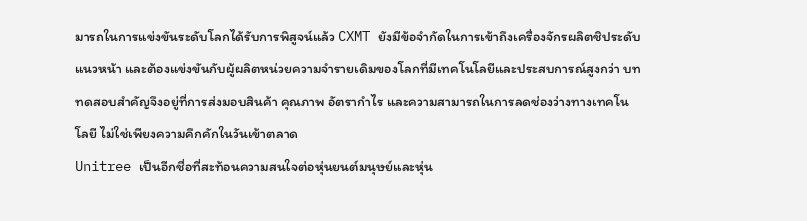มารถในการแข่งขันระดับโลกได้รับการพิสูจน์แล้ว CXMT ยังมีข้อจำกัดในการเข้าถึงเครื่องจักรผลิตชิประดับแนวหน้า และต้องแข่งขันกับผู้ผลิตหน่วยความจำรายเดิมของโลกที่มีเทคโนโลยีและประสบการณ์สูงกว่า บททดสอบสำคัญจึงอยู่ที่การส่งมอบสินค้า คุณภาพ อัตรากำไร และความสามารถในการลดช่องว่างทางเทคโนโลยี ไม่ใช่เพียงความคึกคักในวันเข้าตลาด
Unitree เป็นอีกชื่อที่สะท้อนความสนใจต่อหุ่นยนต์มนุษย์และหุ่น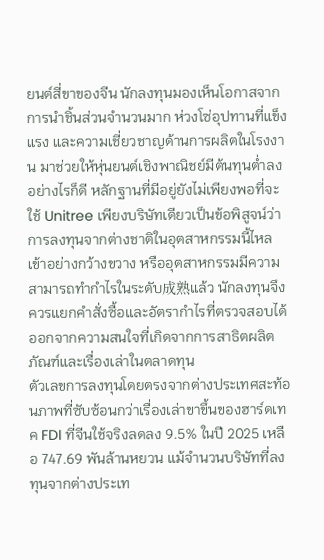ยนต์สี่ขาของจีน นักลงทุนมองเห็นโอกาสจากการนำชิ้นส่วนจำนวนมาก ห่วงโซ่อุปทานที่แข็งแรง และความเชี่ยวชาญด้านการผลิตในโรงงาน มาช่วยให้หุ่นยนต์เชิงพาณิชย์มีต้นทุนต่ำลง
อย่างไรก็ดี หลักฐานที่มีอยู่ยังไม่เพียงพอที่จะใช้ Unitree เพียงบริษัทเดียวเป็นข้อพิสูจน์ว่าการลงทุนจากต่างชาติในอุตสาหกรรมนี้ไหลเข้าอย่างกว้างขวาง หรืออุตสาหกรรมมีความสามารถทำกำไรในระดับ成熟แล้ว นักลงทุนจึงควรแยกคำสั่งซื้อและอัตรากำไรที่ตรวจสอบได้ ออกจากความสนใจที่เกิดจากการสาธิตผลิตภัณฑ์และเรื่องเล่าในตลาดทุน
ตัวเลขการลงทุนโดยตรงจากต่างประเทศสะท้อนภาพที่ซับซ้อนกว่าเรื่องเล่าขาขึ้นของฮาร์ดเทค FDI ที่จีนใช้จริงลดลง 9.5% ในปี 2025 เหลือ 747.69 พันล้านหยวน แม้จำนวนบริษัทที่ลงทุนจากต่างประเท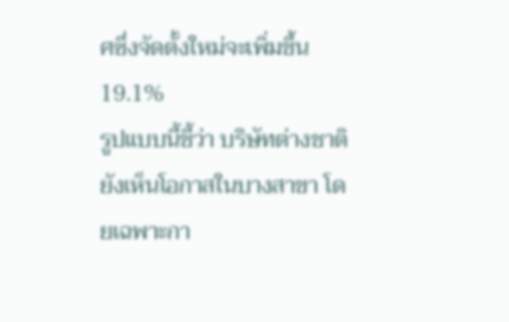ศซึ่งจัดตั้งใหม่จะเพิ่มขึ้น 19.1%
รูปแบบนี้ชี้ว่า บริษัทต่างชาติยังเห็นโอกาสในบางสาขา โดยเฉพาะกา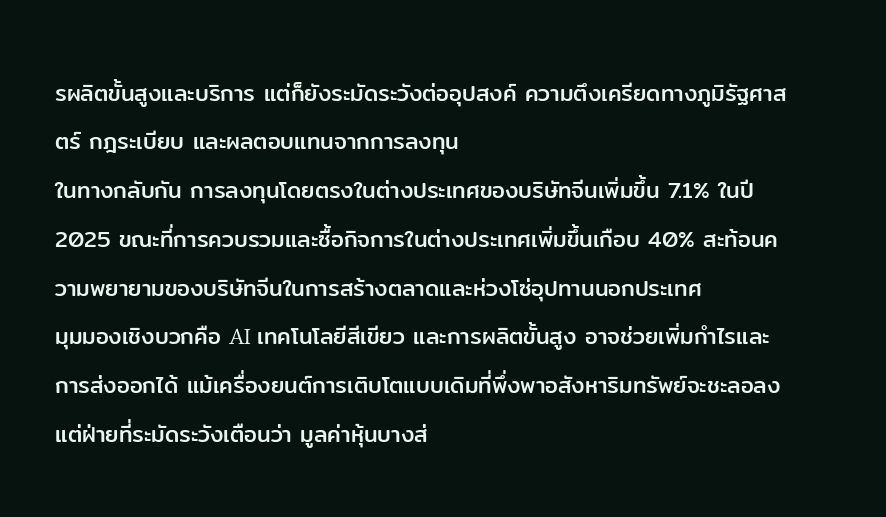รผลิตขั้นสูงและบริการ แต่ก็ยังระมัดระวังต่ออุปสงค์ ความตึงเครียดทางภูมิรัฐศาสตร์ กฎระเบียบ และผลตอบแทนจากการลงทุน
ในทางกลับกัน การลงทุนโดยตรงในต่างประเทศของบริษัทจีนเพิ่มขึ้น 7.1% ในปี 2025 ขณะที่การควบรวมและซื้อกิจการในต่างประเทศเพิ่มขึ้นเกือบ 40% สะท้อนความพยายามของบริษัทจีนในการสร้างตลาดและห่วงโซ่อุปทานนอกประเทศ
มุมมองเชิงบวกคือ AI เทคโนโลยีสีเขียว และการผลิตขั้นสูง อาจช่วยเพิ่มกำไรและการส่งออกได้ แม้เครื่องยนต์การเติบโตแบบเดิมที่พึ่งพาอสังหาริมทรัพย์จะชะลอลง แต่ฝ่ายที่ระมัดระวังเตือนว่า มูลค่าหุ้นบางส่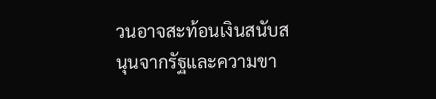วนอาจสะท้อนเงินสนับสนุนจากรัฐและความขา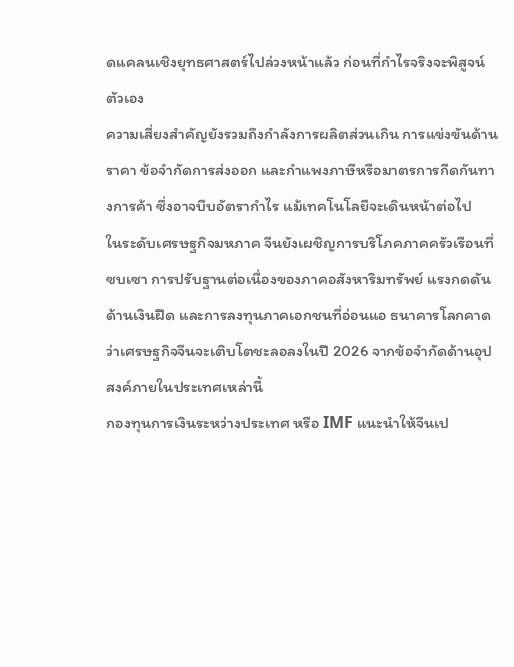ดแคลนเชิงยุทธศาสตร์ไปล่วงหน้าแล้ว ก่อนที่กำไรจริงจะพิสูจน์ตัวเอง
ความเสี่ยงสำคัญยังรวมถึงกำลังการผลิตส่วนเกิน การแข่งขันด้านราคา ข้อจำกัดการส่งออก และกำแพงภาษีหรือมาตรการกีดกันทางการค้า ซึ่งอาจบีบอัตรากำไร แม้เทคโนโลยีจะเดินหน้าต่อไป
ในระดับเศรษฐกิจมหภาค จีนยังเผชิญการบริโภคภาคครัวเรือนที่ซบเซา การปรับฐานต่อเนื่องของภาคอสังหาริมทรัพย์ แรงกดดันด้านเงินฝืด และการลงทุนภาคเอกชนที่อ่อนแอ ธนาคารโลกคาดว่าเศรษฐกิจจีนจะเติบโตชะลอลงในปี 2026 จากข้อจำกัดด้านอุปสงค์ภายในประเทศเหล่านี้
กองทุนการเงินระหว่างประเทศ หรือ IMF แนะนำให้จีนเป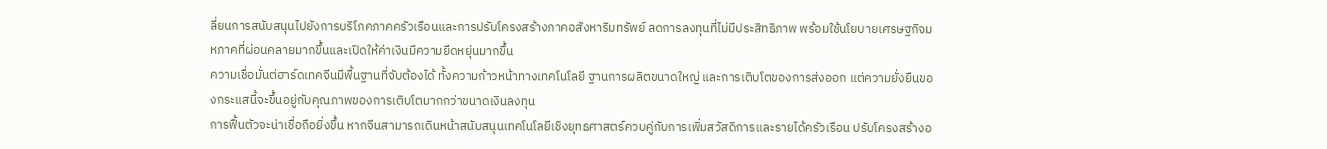ลี่ยนการสนับสนุนไปยังการบริโภคภาคครัวเรือนและการปรับโครงสร้างภาคอสังหาริมทรัพย์ ลดการลงทุนที่ไม่มีประสิทธิภาพ พร้อมใช้นโยบายเศรษฐกิจมหภาคที่ผ่อนคลายมากขึ้นและเปิดให้ค่าเงินมีความยืดหยุ่นมากขึ้น
ความเชื่อมั่นต่ฮาร์ดเทคจีนมีพื้นฐานที่จับต้องได้ ทั้งความก้าวหน้าทางเทคโนโลยี ฐานการผลิตขนาดใหญ่ และการเติบโตของการส่งออก แต่ความยั่งยืนของกระแสนี้จะขึ้นอยู่กับคุณภาพของการเติบโตมากกว่าขนาดเงินลงทุน
การฟื้นตัวจะน่าเชื่อถือยิ่งขึ้น หากจีนสามารถเดินหน้าสนับสนุนเทคโนโลยีเชิงยุทธศาสตร์ควบคู่กับการเพิ่มสวัสดิการและรายได้ครัวเรือน ปรับโครงสร้างอ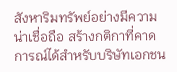สังหาริมทรัพย์อย่างมีความน่าเชื่อถือ สร้างกติกาที่คาดการณ์ได้สำหรับบริษัทเอกชน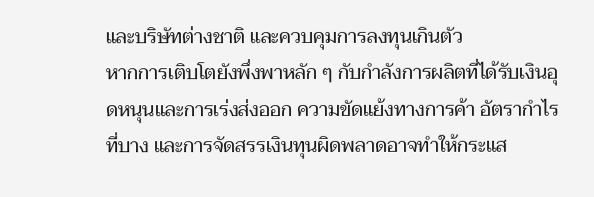และบริษัทต่างชาติ และควบคุมการลงทุนเกินตัว
หากการเติบโตยังพึ่งพาหลัก ๆ กับกำลังการผลิตที่ได้รับเงินอุดหนุนและการเร่งส่งออก ความขัดแย้งทางการค้า อัตรากำไรที่บาง และการจัดสรรเงินทุนผิดพลาดอาจทำให้กระแส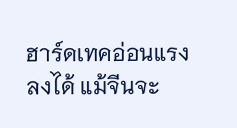ฮาร์ดเทคอ่อนแรงลงได้ แม้จีนจะ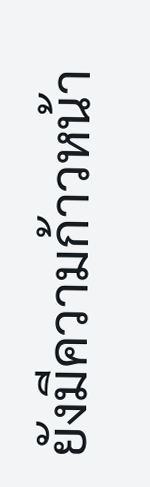ยังมีความก้าวหน้า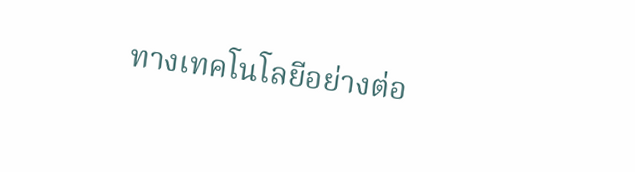ทางเทคโนโลยีอย่างต่อ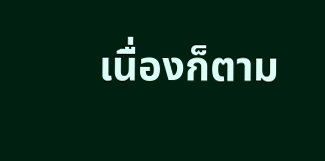เนื่องก็ตาม